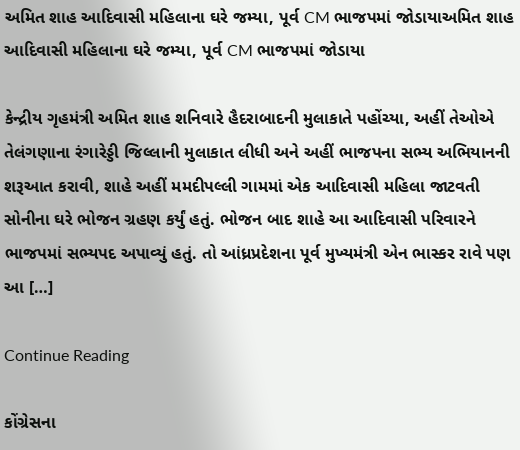અમિત શાહ આદિવાસી મહિલાના ઘરે જમ્યા, પૂર્વ CM ભાજપમાં જોડાયાઅમિત શાહ આદિવાસી મહિલાના ઘરે જમ્યા, પૂર્વ CM ભાજપમાં જોડાયા

કેન્દ્રીય ગૃહમંત્રી અમિત શાહ શનિવારે હૈદરાબાદની મુલાકાતે પહોંચ્યા, અહીં તેઓએ તેલંગણાના રંગારેડ્ડી જિલ્લાની મુલાકાત લીધી અને અહીં ભાજપના સભ્ય અભિયાનની શરૂઆત કરાવી, શાહે અહીં મમદીપલ્લી ગામમાં એક આદિવાસી મહિલા જાટવતી સોનીના ઘરે ભોજન ગ્રહણ કર્યું હતું. ભોજન બાદ શાહે આ આદિવાસી પરિવારને ભાજપમાં સભ્યપદ અપાવ્યું હતું. તો આંધ્રપ્રદેશના પૂર્વ મુખ્યમંત્રી એન ભાસ્કર રાવે પણ આ […]

Continue Reading

કોંગ્રેસના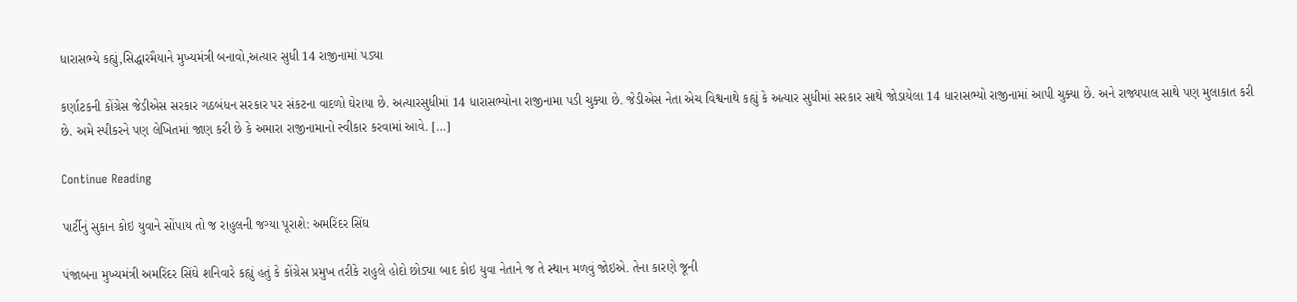ધારાસભ્યે કહ્યું,સિદ્ધારમૈયાને મુખ્યમંત્રી બનાવો,અત્યાર સુધી 14 રાજીનામાં પડ્યા

કર્ણાટકની કોંગ્રેસ જેડીએસ સરકાર ગઠબંધન સરકાર પર સંકટના વાદળો ઘેરાયા છે. અત્યારસુધીમાં 14 ધારાસભ્યોના રાજીનામા પડી ચુક્યા છે. જેડીએસ નેતા એચ વિશ્વનાથે કહ્યું કે અત્યાર સુધીમાં સરકાર સાથે જોડાયેલા 14 ધારાસભ્યો રાજીનામાં આપી ચુક્યા છે. અને રાજ્યપાલ સાથે પણ મુલાકાત કરી છે. અમે સ્પીકરને પણ લેખિતમાં જાણ કરી છે કે અમારા રાજીનામાનો સ્વીકાર કરવામાં આવે. […]

Continue Reading

પાર્ટીનું સુકાન કોઇ યુવાને સોંપાય તો જ રાહુલની જગ્યા પૂરાશે: અમરિંદર સિંઘ

પંજાબના મુખ્યમંત્રી અમરિંદર સિંઘે શનિવારે કહ્યું હતું કે કોંગ્રેસ પ્રમુખ તરીકે રાહુલે હોદો છોડ્યા બાદ કોઇ યુવા નેતાને જ તે સ્થાન મળવું જોઇએ. તેના કારણે જૂની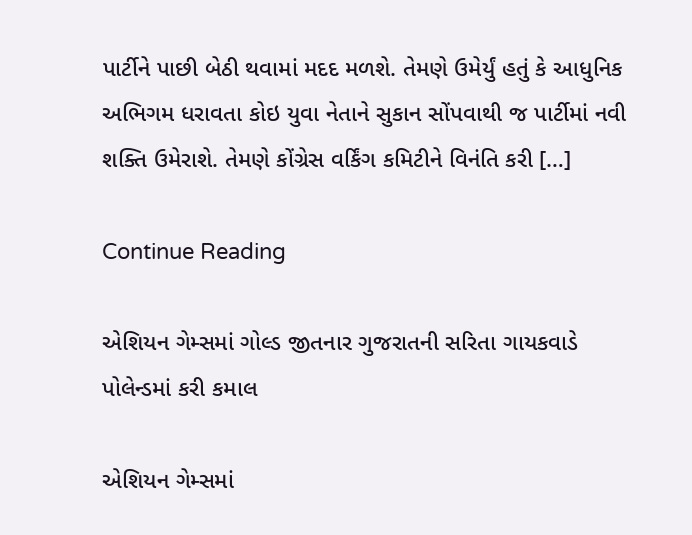પાર્ટીને પાછી બેઠી થવામાં મદદ મળશે. તેમણે ઉમેર્યું હતું કે આધુનિક અભિગમ ધરાવતા કોઇ યુવા નેતાને સુકાન સોંપવાથી જ પાર્ટીમાં નવી શક્તિ ઉમેરાશે. તેમણે કોંગ્રેસ વર્કિંગ કમિટીને વિનંતિ કરી […]

Continue Reading

એશિયન ગેમ્સમાં ગોલ્ડ જીતનાર ગુજરાતની સરિતા ગાયકવાડે પોલેન્ડમાં કરી કમાલ

એશિયન ગેમ્સમાં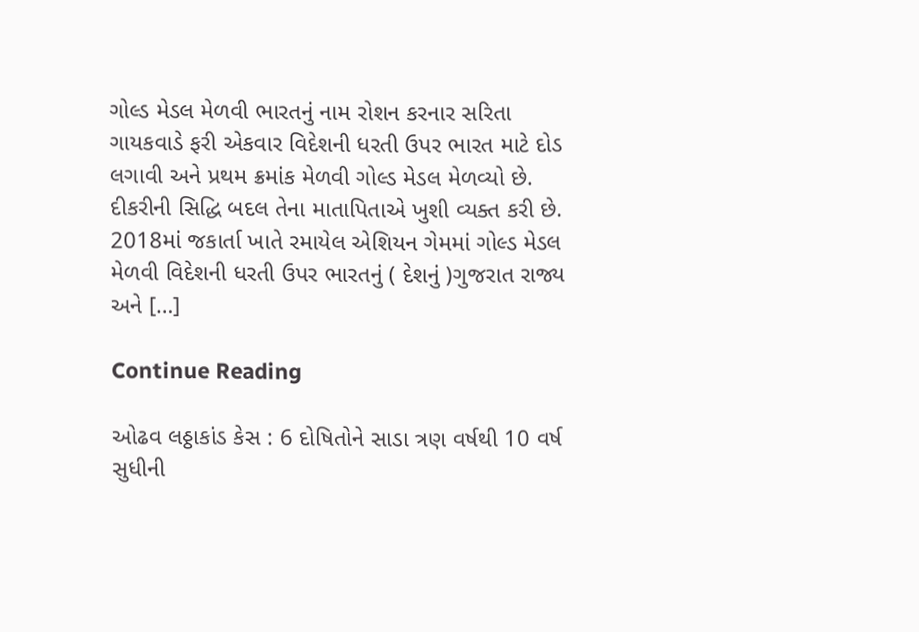ગોલ્ડ મેડલ મેળવી ભારતનું નામ રોશન કરનાર સરિતા ગાયકવાડે ફરી એકવાર વિદેશની ધરતી ઉપર ભારત માટે દોડ લગાવી અને પ્રથમ ક્રમાંક મેળવી ગોલ્ડ મેડલ મેળવ્યો છે. દીકરીની સિદ્ધિ બદલ તેના માતાપિતાએ ખુશી વ્યક્ત કરી છે.  2018માં જકાર્તા ખાતે રમાયેલ એશિયન ગેમમાં ગોલ્ડ મેડલ મેળવી વિદેશની ધરતી ઉપર ભારતનું ( દેશનું )ગુજરાત રાજ્ય અને […]

Continue Reading

ઓઢવ લઠ્ઠાકાંડ કેસ : 6 દોષિતોને સાડા ત્રણ વર્ષથી 10 વર્ષ સુધીની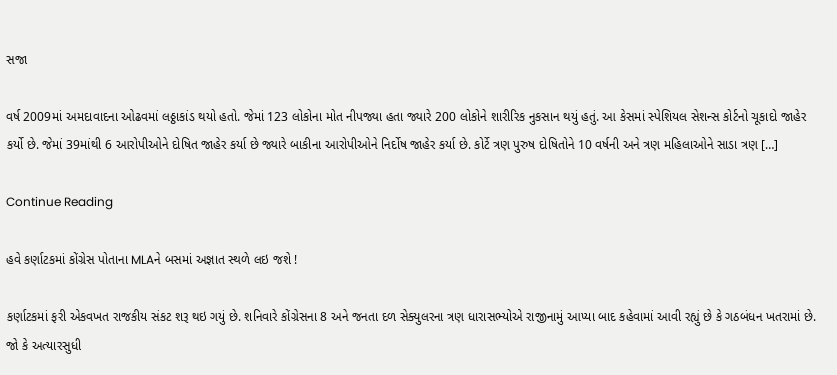સજા

વર્ષ 2009માં અમદાવાદના ઓઢવમાં લઠ્ઠાકાંડ થયો હતો. જેમાં 123 લોકોના મોત નીપજ્યા હતા જ્યારે 200 લોકોને શારીરિક નુકસાન થયું હતું. આ કેસમાં સ્પેશિયલ સેશન્સ કોર્ટનો ચૂકાદો જાહેર કર્યો છે. જેમાં 39માંથી 6 આરોપીઓને દોષિત જાહેર કર્યા છે જ્યારે બાકીના આરોપીઓને નિર્દોષ જાહેર કર્યા છે. કોર્ટે ત્રણ પુરુષ દોષિતોને 10 વર્ષની અને ત્રણ મહિલાઓને સાડા ત્રણ […]

Continue Reading

હવે કર્ણાટકમાં કોંગ્રેસ પોતાના MLAને બસમાં અજ્ઞાત સ્થળે લઇ જશે !

કર્ણાટકમાં ફરી એકવખત રાજકીય સંકટ શરૂ થઇ ગયું છે. શનિવારે કોંગ્રેસના 8 અને જનતા દળ સેક્યુલરના ત્રણ ધારાસભ્યોએ રાજીનામું આપ્યા બાદ કહેવામાં આવી રહ્યું છે કે ગઠબંધન ખતરામાં છે. જો કે અત્યારસુધી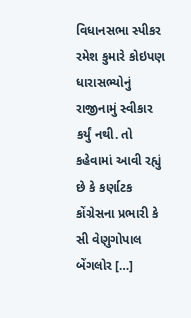વિધાનસભા સ્પીકર રમેશ કુમારે કોઇપણ ધારાસભ્યોનું રાજીનામું સ્વીકાર કર્યું નથી. તો કહેવામાં આવી રહ્યું છે કે કર્ણાટક કોંગ્રેસના પ્રભારી કે સી વેણુગોપાલ બેંગલોર […]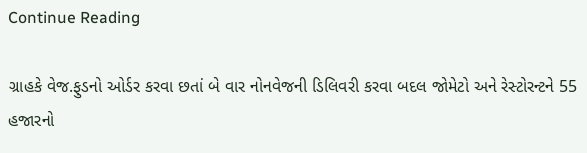Continue Reading

ગ્રાહકે વેજ.ફુડનો ઓર્ડર કરવા છતાં બે વાર નોનવેજની ડિલિવરી કરવા બદલ જોમેટો અને રેસ્ટોરન્ટને 55 હજારનો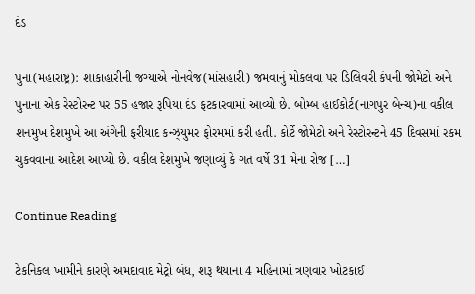દંડ

પુના(મહારાષ્ટ્ર): શાકાહારીની જગ્યાએ નોનવેજ(માંસહારી) જમવાનું મોકલવા પર ડિલિવરી કંપની જોમેટો અને પુનાના એક રેસ્ટોરન્ટ પર 55 હજાર રૂપિયા દંડ ફટકારવામાં આવ્યો છે. બોમ્બ હાઈકોર્ટ(નાગપુર બેન્ચ)ના વકીલ શનમુખ દેશમુખે આ અંગેની ફરીયાદ કન્ઝ્યુમર ફોરમમાં કરી હતી. કોર્ટે જોમેટો અને રેસ્ટોરન્ટને 45 દિવસમાં રકમ ચુકવવાના આદેશ આપ્યો છે. વકીલ દેશમુખે જણાવ્યું કે ગત વર્ષે 31 મેના રોજ […]

Continue Reading

ટેકનિકલ ખામીને કારણે અમદાવાદ મેટ્રો બંધ, શરૂ થયાના 4 મહિનામાં ત્રણવાર ખોટકાઈ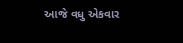આજે વધુ એકવાર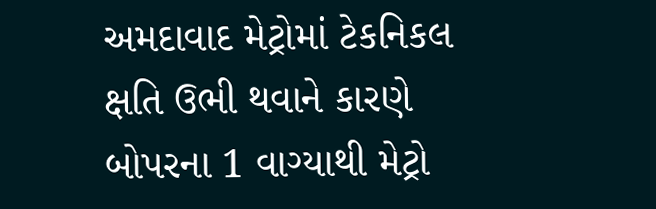અમદાવાદ મેટ્રોમાં ટેકનિકલ ક્ષતિ ઉભી થવાને કારણે બોપરના 1 વાગ્યાથી મેટ્રો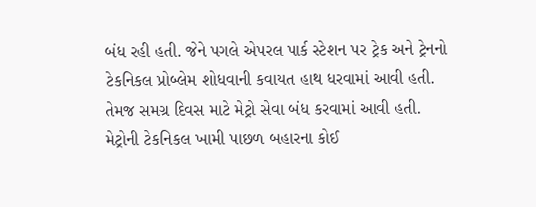બંધ રહી હતી. જેને પગલે એપરલ પાર્ક સ્ટેશન પર ટ્રેક અને ટ્રેનનો ટેકનિકલ પ્રોબ્લેમ શોધવાની કવાયત હાથ ધરવામાં આવી હતી. તેમજ સમગ્ર દિવસ માટે મેટ્રો સેવા બંધ કરવામાં આવી હતી. મેટ્રોની ટેકનિકલ ખામી પાછળ બહારના કોઈ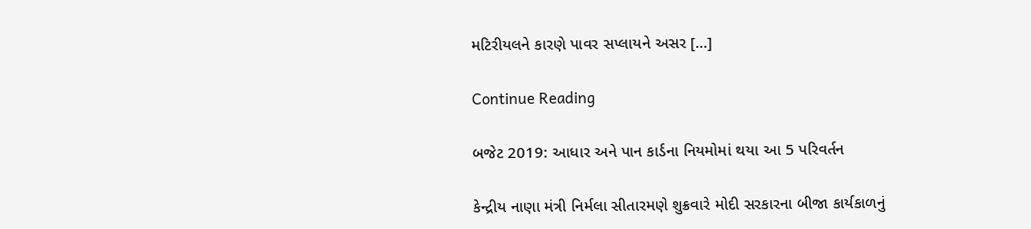મટિરીયલને કારણે પાવર સપ્લાયને અસર […]

Continue Reading

બજેટ 2019: આધાર અને પાન કાર્ડના નિયમોમાં થયા આ 5 પરિવર્તન

કેન્દ્રીય નાણા મંત્રી નિર્મલા સીતારમણે શુક્રવારે મોદી સરકારના બીજા કાર્યકાળનું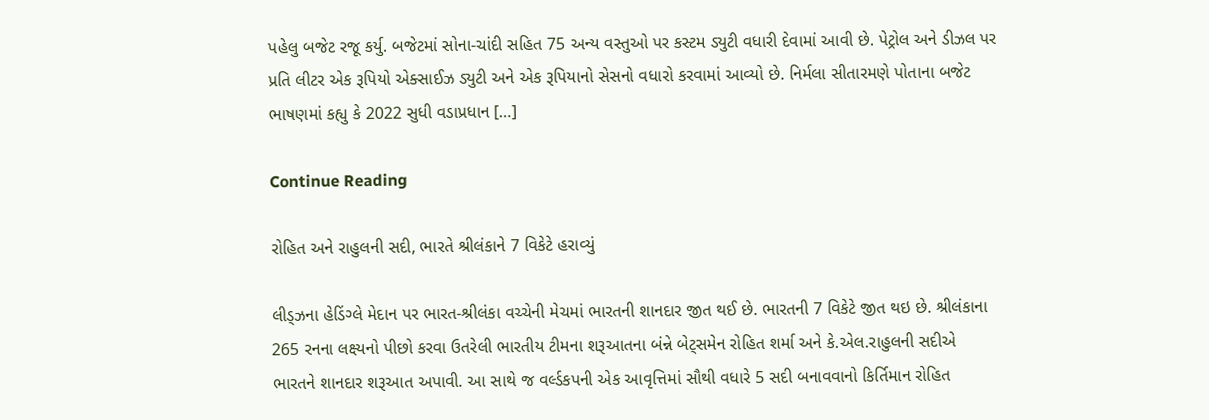પહેલુ બજેટ રજૂ કર્યુ. બજેટમાં સોના-ચાંદી સહિત 75 અન્ય વસ્તુઓ પર કસ્ટમ ડ્યુટી વધારી દેવામાં આવી છે. પેટ્રોલ અને ડીઝલ પર પ્રતિ લીટર એક રૂપિયો એક્સાઈઝ ડ્યુટી અને એક રૂપિયાનો સેસનો વધારો કરવામાં આવ્યો છે. નિર્મલા સીતારમણે પોતાના બજેટ ભાષણમાં કહ્યુ કે 2022 સુધી વડાપ્રધાન […]

Continue Reading

રોહિત અને રાહુલની સદી, ભારતે શ્રીલંકાને 7 વિકેટે હરાવ્યું

લીડ્ઝના હેડિંગ્લે મેદાન પર ભારત-શ્રીલંકા વચ્ચેની મેચમાં ભારતની શાનદાર જીત થઈ છે. ભારતની 7 વિકેટે જીત થઇ છે. શ્રીલંકાના 265 રનના લક્ષ્યનો પીછો કરવા ઉતરેલી ભારતીય ટીમના શરૂઆતના બંન્ને બેટ્સમેન રોહિત શર્મા અને કે.એલ.રાહુલની સદીએ ભારતને શાનદાર શરૂઆત અપાવી. આ સાથે જ વર્લ્ડકપની એક આવૃત્તિમાં સૌથી વધારે 5 સદી બનાવવાનો કિર્તિમાન રોહિત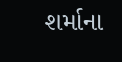શર્માના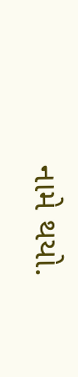નામે થયો.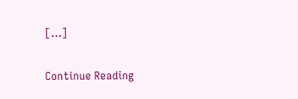[…]

Continue Reading